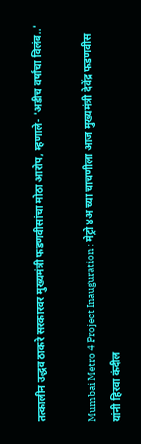तत्कालीन उद्धव ठाकरे सरकारवर मुख्यमंत्री फडणवीसांचा मोठा आरोप, म्हणाले- 'अडीच वर्षांचा विलंब..'

Mumbai Metro 4 Project Inauguration : मेट्रो ४अ च्या चाचणीला आज मुख्यमंत्री देवेंद्र फडणवीस यांनी हिरवा कंदील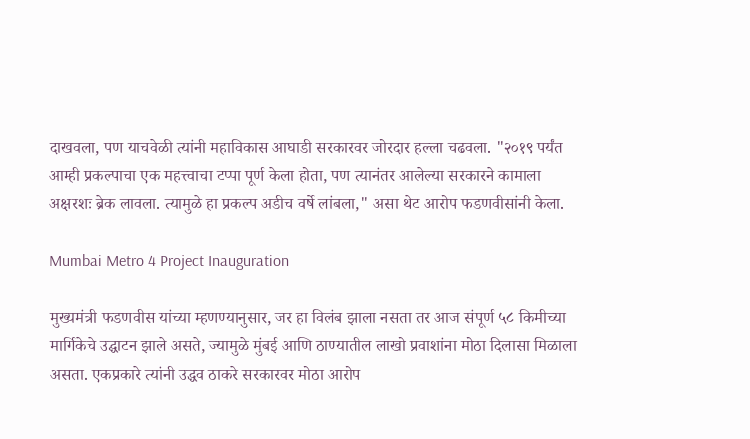दाखवला, पण याचवेळी त्यांनी महाविकास आघाडी सरकारवर जोरदार हल्ला चढवला. "२०१९ पर्यंत आम्ही प्रकल्पाचा एक महत्त्वाचा टप्पा पूर्ण केला होता, पण त्यानंतर आलेल्या सरकारने कामाला अक्षरशः ब्रेक लावला. त्यामुळे हा प्रकल्प अडीच वर्षे लांबला," असा थेट आरोप फडणवीसांनी केला.

Mumbai Metro 4 Project Inauguration

मुख्यमंत्री फडणवीस यांच्या म्हणण्यानुसार, जर हा विलंब झाला नसता तर आज संपूर्ण ५८ किमीच्या मार्गिकेचे उद्घाटन झाले असते, ज्यामुळे मुंबई आणि ठाण्यातील लाखो प्रवाशांना मोठा दिलासा मिळाला असता. एकप्रकारे त्यांनी उद्धव ठाकरे सरकारवर मोठा आरोप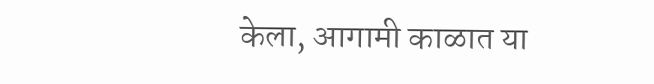केला, आगामी काळात या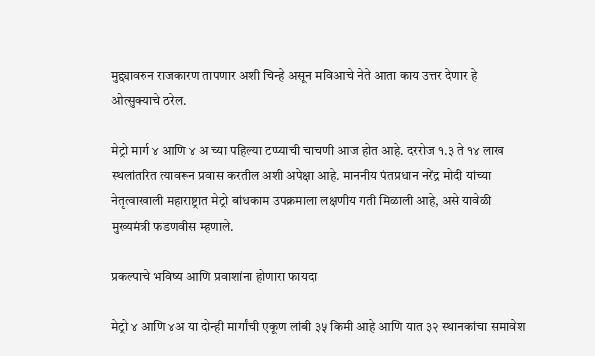मुद्द्यावरुन राजकारण तापणार अशी चिन्हे असून मविआचे नेते आता काय उत्तर देणार हे ओत्सुक्याचे ठरेल.

मेट्रो मार्ग ४ आणि ४ अ च्या पहिल्या टप्प्याची चाचणी आज होत आहे. दररोज १.३ ते १४ लाख स्थलांतरित त्यावरून प्रवास करतील अशी अपेक्षा आहे. माननीय पंतप्रधान नरेंद्र मोदी यांच्या नेतृत्वाखाली महाराष्ट्रात मेट्रो बांधकाम उपक्रमाला लक्षणीय गती मिळाली आहे, असे यावेळी मुख्यमंत्री फडणवीस म्हणाले.

प्रकल्पाचे भविष्य आणि प्रवाशांना होणारा फायदा

मेट्रो ४ आणि ४अ या दोन्ही मार्गांची एकूण लांबी ३५ किमी आहे आणि यात ३२ स्थानकांचा समावेश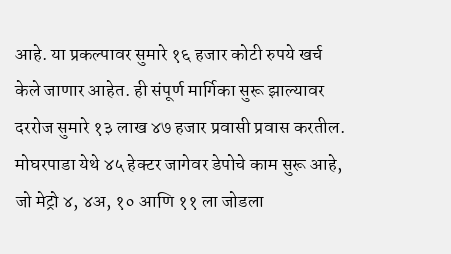आहे. या प्रकल्पावर सुमारे १६ हजार कोटी रुपये खर्च केले जाणार आहेत. ही संपूर्ण मार्गिका सुरू झाल्यावर दररोज सुमारे १३ लाख ४७ हजार प्रवासी प्रवास करतील. मोघरपाडा येथे ४५ हेक्टर जागेवर डेपोचे काम सुरू आहे, जो मेट्रो ४, ४अ, १० आणि ११ ला जोडला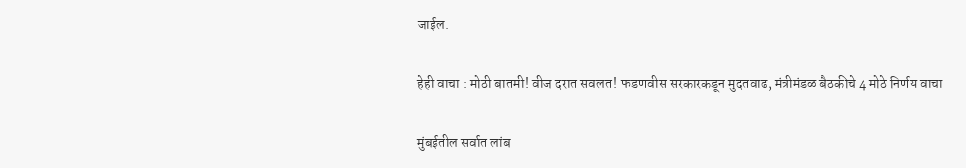जाईल.

हेही वाचा : मोठी बातमी! वीज दरात सवलत! फडणवीस सरकारकडून मुदतवाढ, मंत्रीमंडळ बैठकीचे 4 मोठे निर्णय वाचा

मुंबईतील सर्वात लांब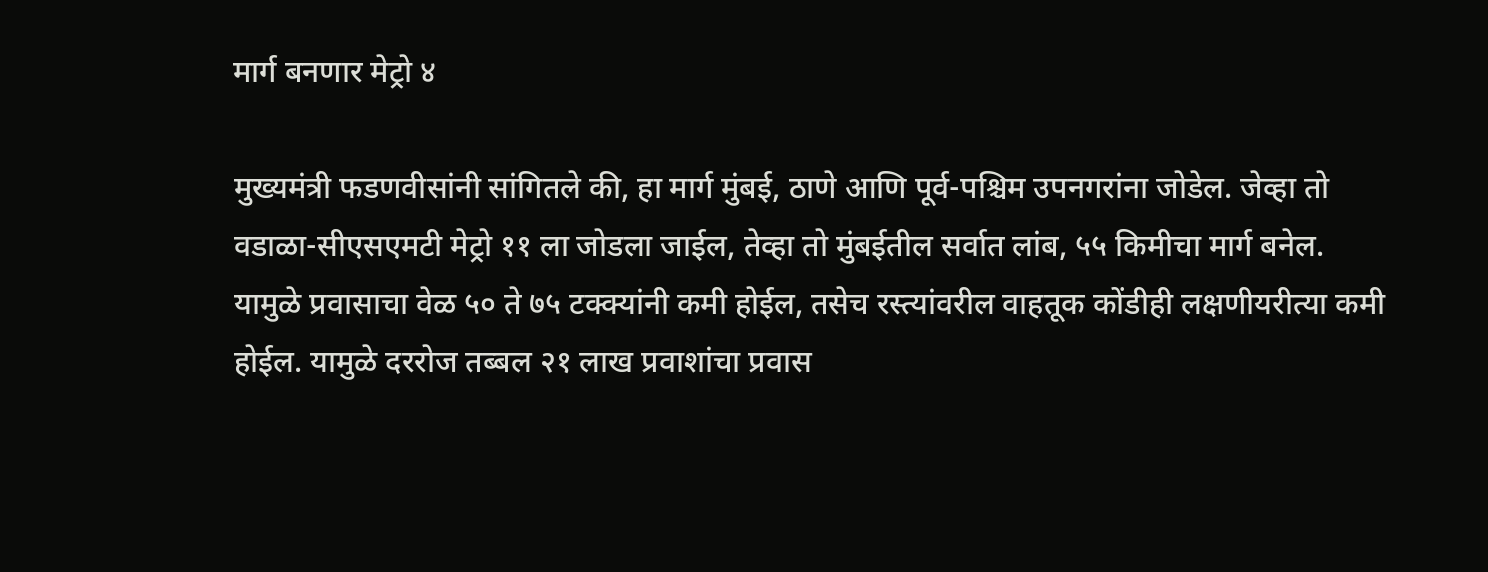मार्ग बनणार मेट्रो ४

मुख्यमंत्री फडणवीसांनी सांगितले की, हा मार्ग मुंबई, ठाणे आणि पूर्व-पश्चिम उपनगरांना जोडेल. जेव्हा तो वडाळा-सीएसएमटी मेट्रो ११ ला जोडला जाईल, तेव्हा तो मुंबईतील सर्वात लांब, ५५ किमीचा मार्ग बनेल. यामुळे प्रवासाचा वेळ ५० ते ७५ टक्क्यांनी कमी होईल, तसेच रस्त्यांवरील वाहतूक कोंडीही लक्षणीयरीत्या कमी होईल. यामुळे दररोज तब्बल २१ लाख प्रवाशांचा प्रवास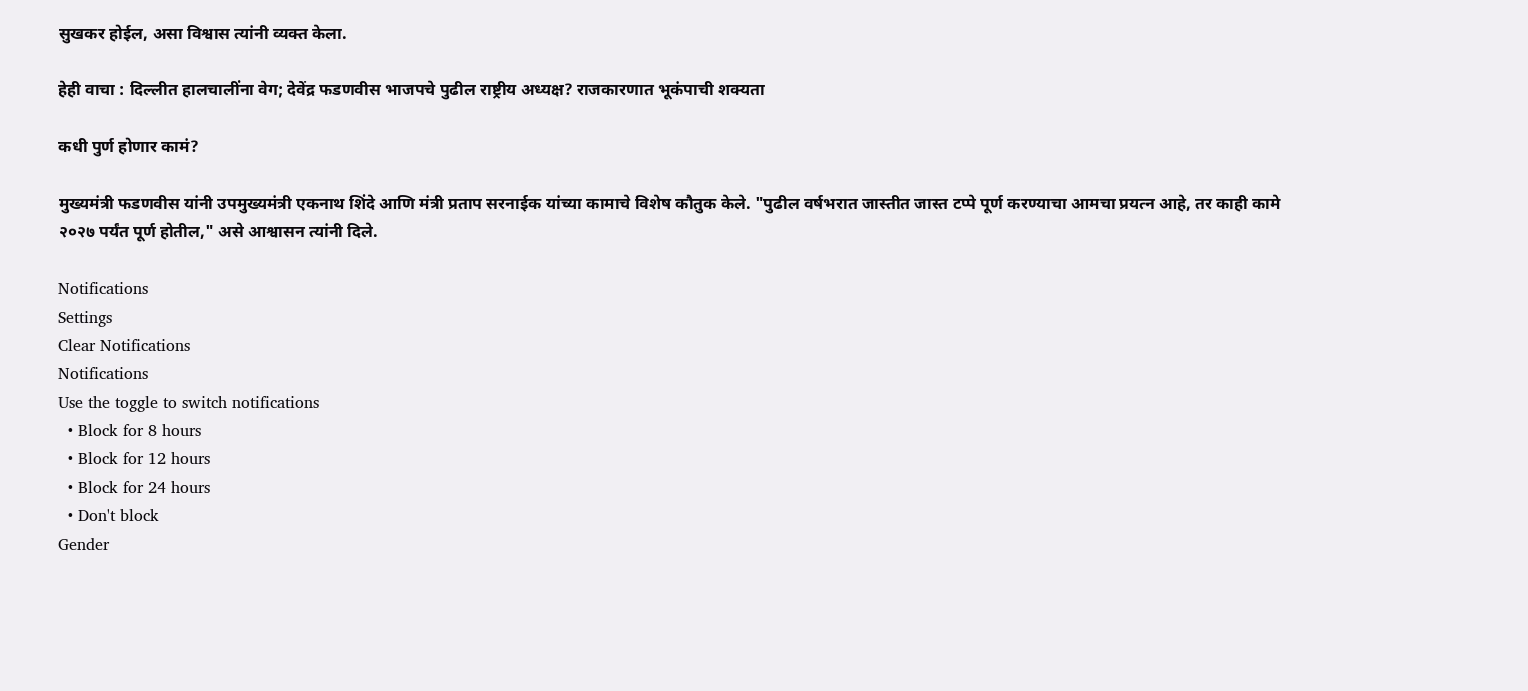सुखकर होईल, असा विश्वास त्यांनी व्यक्त केला.

हेही वाचा : दिल्लीत हालचालींना वेग; देवेंद्र फडणवीस भाजपचे पुढील राष्ट्रीय अध्यक्ष? राजकारणात भूकंपाची शक्यता

कधी पुर्ण होणार कामं?

मुख्यमंत्री फडणवीस यांनी उपमुख्यमंत्री एकनाथ शिंदे आणि मंत्री प्रताप सरनाईक यांच्या कामाचे विशेष कौतुक केले. "पुढील वर्षभरात जास्तीत जास्त टप्पे पूर्ण करण्याचा आमचा प्रयत्न आहे, तर काही कामे २०२७ पर्यंत पूर्ण होतील," असे आश्वासन त्यांनी दिले.

Notifications
Settings
Clear Notifications
Notifications
Use the toggle to switch notifications
  • Block for 8 hours
  • Block for 12 hours
  • Block for 24 hours
  • Don't block
Gender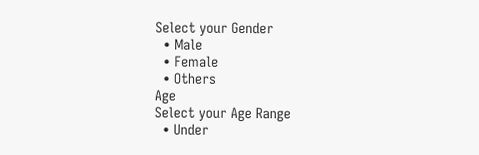Select your Gender
  • Male
  • Female
  • Others
Age
Select your Age Range
  • Under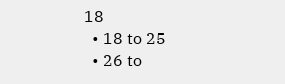18
  • 18 to 25
  • 26 to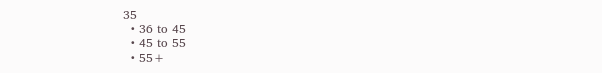35
  • 36 to 45
  • 45 to 55
  • 55+